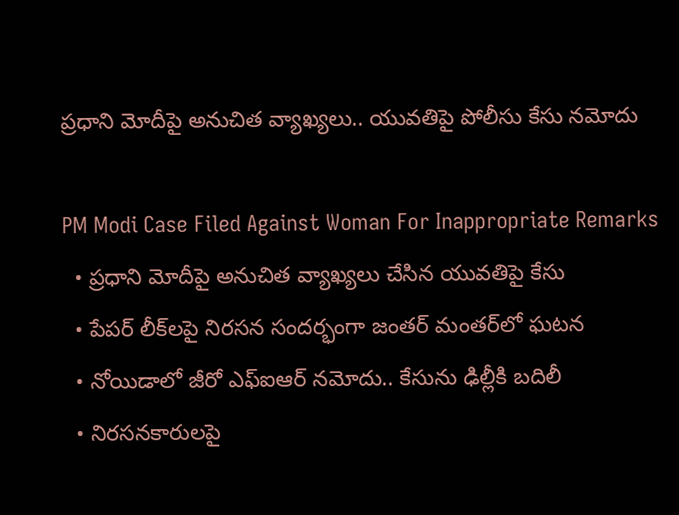ప్రధాని మోదీపై అనుచిత వ్యాఖ్యలు.. యువతిపై పోలీసు కేసు నమోదు

PM Modi Case Filed Against Woman For Inappropriate Remarks
  • ప్రధాని మోదీపై అనుచిత వ్యాఖ్యలు చేసిన యువతిపై కేసు
  • పేపర్ లీక్‌లపై నిరసన సందర్భంగా జంతర్ మంతర్‌లో ఘటన
  • నోయిడాలో జీరో ఎఫ్ఐఆర్ నమోదు.. కేసును ఢిల్లీకి బదిలీ
  • నిరసనకారులపై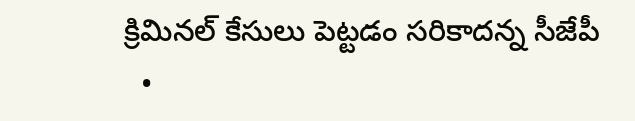క్రిమినల్ కేసులు పెట్టడం సరికాదన్న సీజేపీ
  •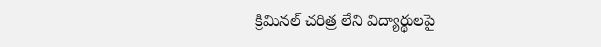క్రిమినల్ చరిత్ర లేని విద్యార్థులపై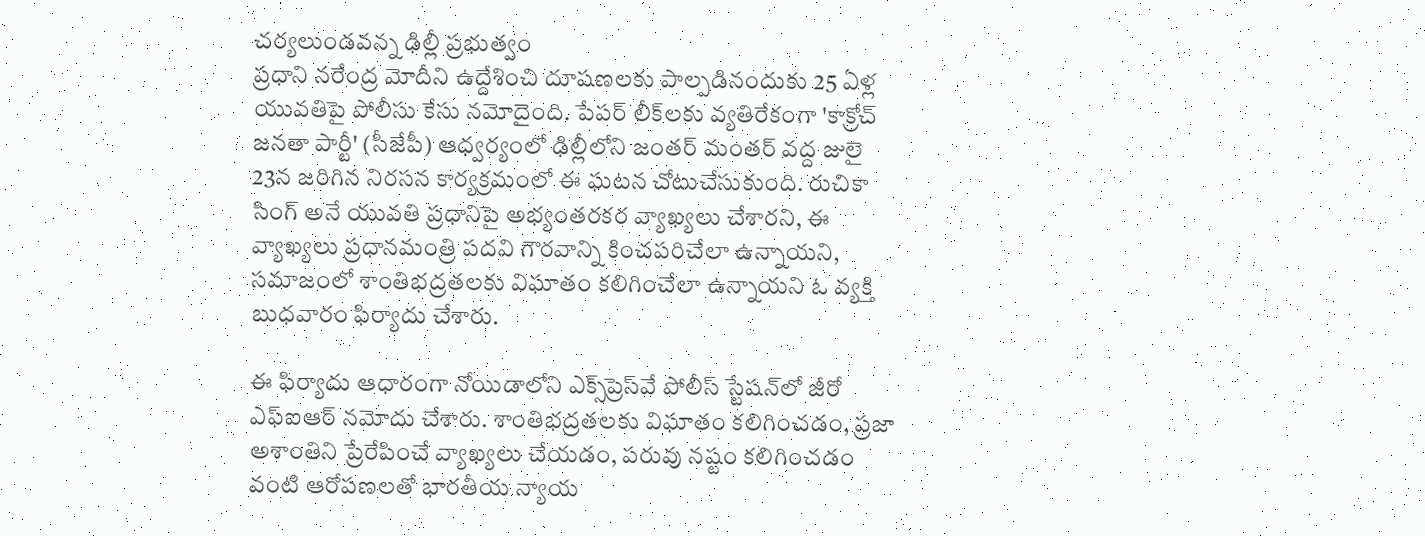చర్యలుండవన్న ఢిల్లీ ప్రభుత్వం
ప్రధాని నరేంద్ర మోదీని ఉద్దేశించి దూషణలకు పాల్పడినందుకు 25 ఏళ్ల యువతిపై పోలీసు కేసు నమోదైంది. పేపర్ లీక్‌లకు వ్యతిరేకంగా 'కాక్రోచ్ జ‌న‌తా పార్టీ' (సీజేపీ) ఆధ్వర్యంలో ఢిల్లీలోని జంతర్ మంతర్ వద్ద జులై 23న జరిగిన నిరసన కార్యక్రమంలో ఈ ఘటన చోటుచేసుకుంది. రుచికా సింగ్ అనే యువతి ప్రధానిపై అభ్యంతరకర వ్యాఖ్యలు చేశారని, ఈ వ్యాఖ్యలు ప్రధానమంత్రి పదవి గౌరవాన్ని కించపరిచేలా ఉన్నాయని, సమాజంలో శాంతిభద్రతలకు విఘాతం కలిగించేలా ఉన్నాయని ఓ వ్యక్తి బుధవారం ఫిర్యాదు చేశారు.

ఈ ఫిర్యాదు ఆధారంగా నోయిడాలోని ఎక్స్‌ప్రెస్‌వే పోలీస్ స్టేషన్‌లో జీరో ఎఫ్ఐఆర్ నమోదు చేశారు. శాంతిభద్రతలకు విఘాతం కలిగించడం, ప్రజా అశాంతిని ప్రేరేపించే వ్యాఖ్యలు చేయడం, పరువు నష్టం కలిగించడం వంటి ఆరోపణలతో భారతీయ న్యాయ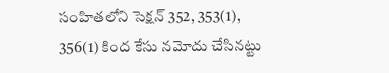సంహితలోని సెక్షన్ 352, 353(1), 356(1) కింద కేసు నమోదు చేసినట్టు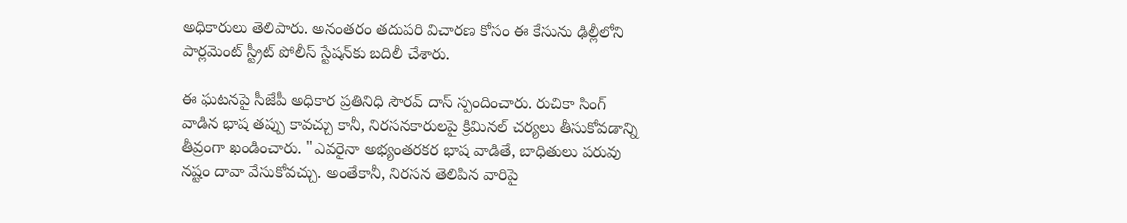అధికారులు తెలిపారు. అనంతరం తదుపరి విచారణ కోసం ఈ కేసును ఢిల్లీలోని పార్లమెంట్ స్ట్రీట్ పోలీస్ స్టేషన్‌కు బదిలీ చేశారు.

ఈ ఘటనపై సీజేపీ అధికార ప్రతినిధి సౌరవ్ దాస్ స్పందించారు. రుచికా సింగ్ వాడిన భాష తప్పు కావచ్చు కానీ, నిరసనకారులపై క్రిమినల్ చర్యలు తీసుకోవడాన్ని తీవ్రంగా ఖండించారు. "ఎవరైనా అభ్యంతరకర భాష వాడితే, బాధితులు పరువు నష్టం దావా వేసుకోవచ్చు. అంతేకానీ, నిరసన తెలిపిన వారిపై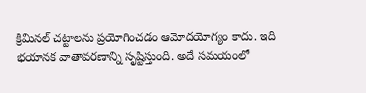క్రిమినల్ చట్టాలను ప్రయోగించడం ఆమోదయోగ్యం కాదు. ఇది భయానక వాతావరణాన్ని సృష్టిస్తుంది. అదే సమయంలో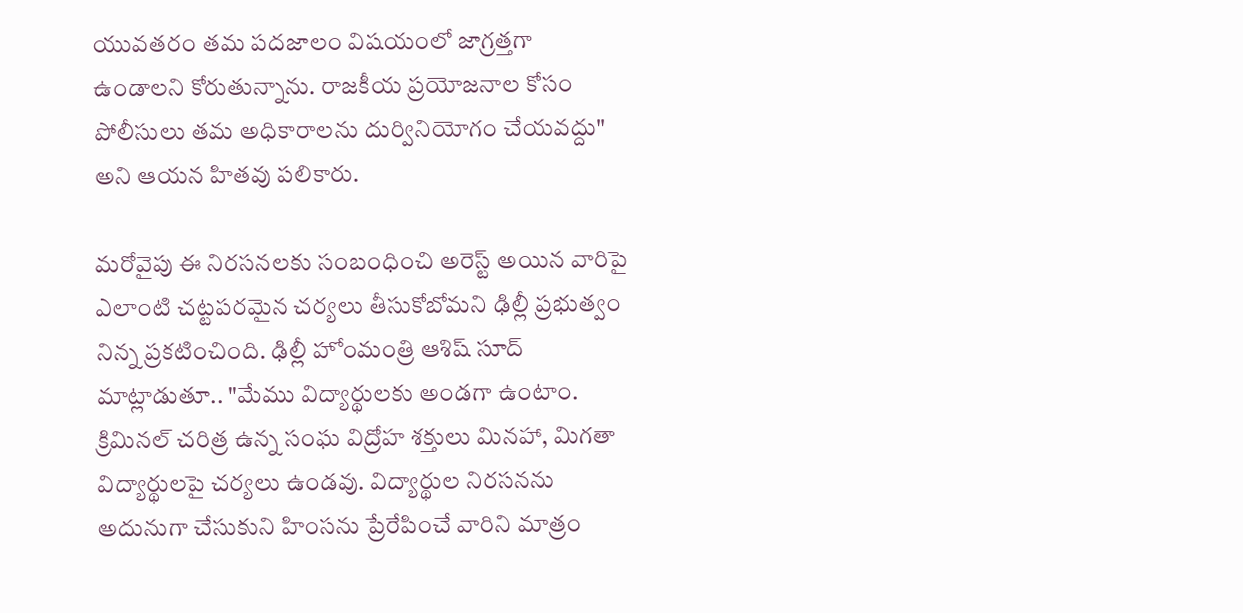యువతరం తమ పదజాలం విషయంలో జాగ్రత్తగా ఉండాలని కోరుతున్నాను. రాజకీయ ప్రయోజనాల కోసం పోలీసులు తమ అధికారాలను దుర్వినియోగం చేయవద్దు" అని ఆయన హితవు పలికారు.

మరోవైపు ఈ నిరసనలకు సంబంధించి అరెస్ట్ అయిన వారిపై ఎలాంటి చట్టపరమైన చర్యలు తీసుకోబోమని ఢిల్లీ ప్రభుత్వం నిన్న‌ ప్రకటించింది. ఢిల్లీ హోంమంత్రి ఆశిష్ సూద్ మాట్లాడుతూ.. "మేము విద్యార్థులకు అండగా ఉంటాం. క్రిమినల్ చరిత్ర ఉన్న సంఘ విద్రోహ శక్తులు మినహా, మిగతా విద్యార్థులపై చర్యలు ఉండవు. విద్యార్థుల నిరసనను అదునుగా చేసుకుని హింసను ప్రేరేపించే వారిని మాత్రం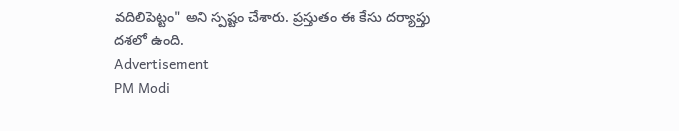వదిలిపెట్టం" అని స్పష్టం చేశారు. ప్రస్తుతం ఈ కేసు దర్యాప్తు దశలో ఉంది.
Advertisement
PM Modi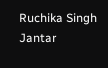Ruchika Singh
Jantar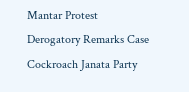Mantar Protest
Derogatory Remarks Case
Cockroach Janata Party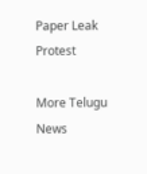Paper Leak Protest

More Telugu News